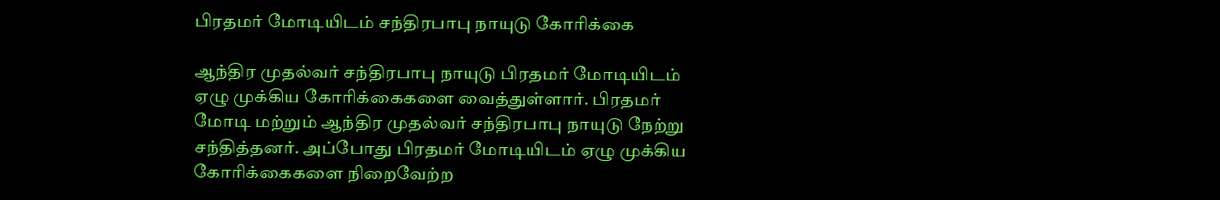பிரதமர் மோடியிடம் சந்திரபாபு நாயுடு கோரிக்கை

ஆந்திர முதல்வர் சந்திரபாபு நாயுடு பிரதமர் மோடியிடம் ஏழு முக்கிய கோரிக்கைகளை வைத்துள்ளார். பிரதமர் மோடி மற்றும் ஆந்திர முதல்வர் சந்திரபாபு நாயுடு நேற்று சந்தித்தனர். அப்போது பிரதமர் மோடியிடம் ஏழு முக்கிய கோரிக்கைகளை நிறைவேற்ற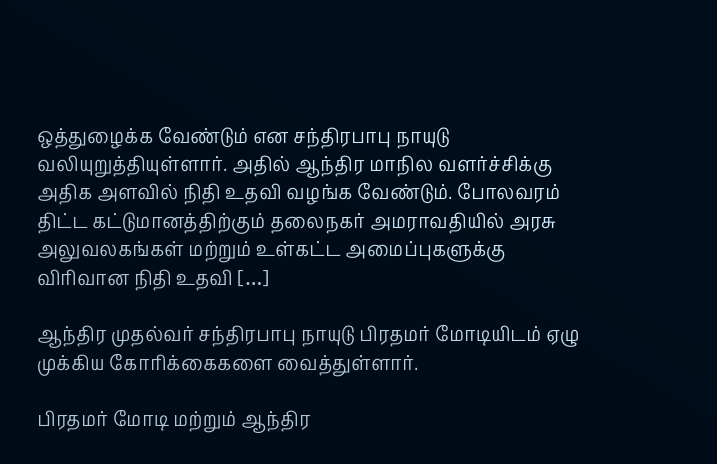ஒத்துழைக்க வேண்டும் என சந்திரபாபு நாயுடு வலியுறுத்தியுள்ளார். அதில் ஆந்திர மாநில வளர்ச்சிக்கு அதிக அளவில் நிதி உதவி வழங்க வேண்டும். போலவரம் திட்ட கட்டுமானத்திற்கும் தலைநகர் அமராவதியில் அரசு அலுவலகங்கள் மற்றும் உள்கட்ட அமைப்புகளுக்கு விரிவான நிதி உதவி […]

ஆந்திர முதல்வர் சந்திரபாபு நாயுடு பிரதமர் மோடியிடம் ஏழு முக்கிய கோரிக்கைகளை வைத்துள்ளார்.

பிரதமர் மோடி மற்றும் ஆந்திர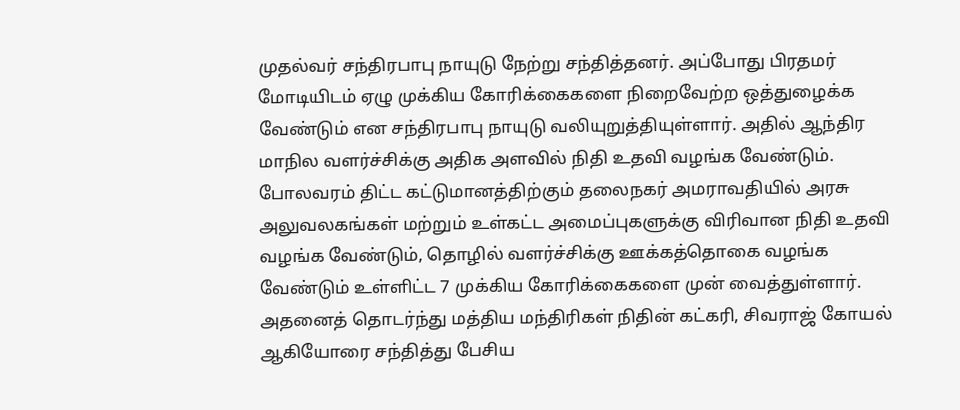முதல்வர் சந்திரபாபு நாயுடு நேற்று சந்தித்தனர். அப்போது பிரதமர் மோடியிடம் ஏழு முக்கிய கோரிக்கைகளை நிறைவேற்ற ஒத்துழைக்க வேண்டும் என சந்திரபாபு நாயுடு வலியுறுத்தியுள்ளார். அதில் ஆந்திர மாநில வளர்ச்சிக்கு அதிக அளவில் நிதி உதவி வழங்க வேண்டும். போலவரம் திட்ட கட்டுமானத்திற்கும் தலைநகர் அமராவதியில் அரசு அலுவலகங்கள் மற்றும் உள்கட்ட அமைப்புகளுக்கு விரிவான நிதி உதவி வழங்க வேண்டும், தொழில் வளர்ச்சிக்கு ஊக்கத்தொகை வழங்க வேண்டும் உள்ளிட்ட 7 முக்கிய கோரிக்கைகளை முன் வைத்துள்ளார். அதனைத் தொடர்ந்து மத்திய மந்திரிகள் நிதின் கட்கரி, சிவராஜ் கோயல் ஆகியோரை சந்தித்து பேசிய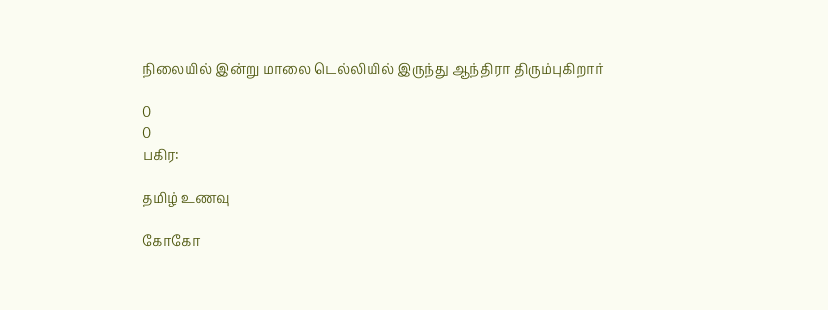நிலையில் இன்று மாலை டெல்லியில் இருந்து ஆந்திரா திரும்புகிறார்

0
0
பகிர:

தமிழ் உணவு

கோகோ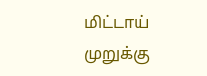மிட்டாய்
முறுக்கு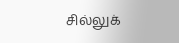சில்லுக்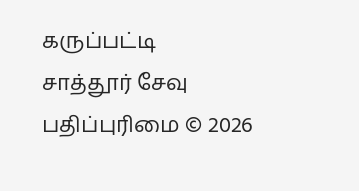கருப்பட்டி
சாத்தூர் சேவு
பதிப்புரிமை © 2026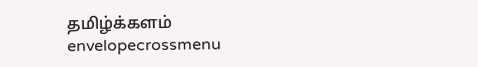தமிழ்க்களம்
envelopecrossmenu